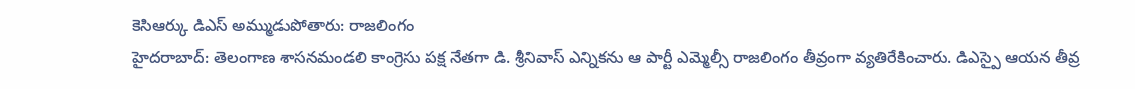కెసిఆర్కు డిఎస్ అమ్ముడుపోతారు: రాజలింగం
హైదరాబాద్: తెలంగాణ శాసనమండలి కాంగ్రెసు పక్ష నేతగా డి. శ్రీనివాస్ ఎన్నికను ఆ పార్టీ ఎమ్మెల్సీ రాజలింగం తీవ్రంగా వ్యతిరేకించారు. డిఎస్పై ఆయన తీవ్ర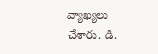వ్యాఖ్యలు చేశారు. డి.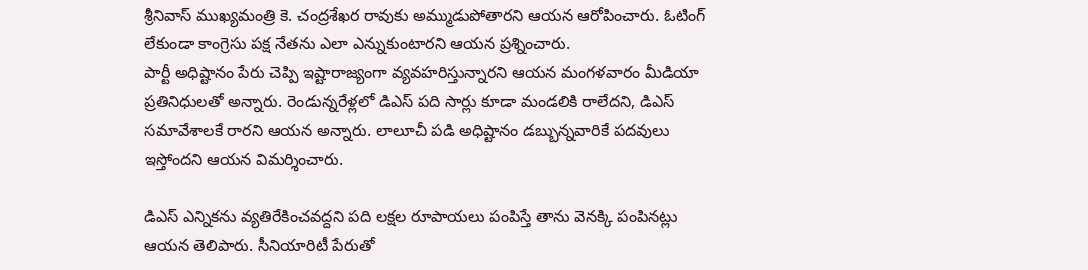శ్రీనివాస్ ముఖ్యమంత్రి కె. చంద్రశేఖర రావుకు అమ్ముడుపోతారని ఆయన ఆరోపించారు. ఓటింగ్ లేకుండా కాంగ్రెసు పక్ష నేతను ఎలా ఎన్నుకుంటారని ఆయన ప్రశ్నించారు.
పార్టీ అధిష్టానం పేరు చెప్పి ఇష్టారాజ్యంగా వ్యవహరిస్తున్నారని ఆయన మంగళవారం మీడియా ప్రతినిధులతో అన్నారు. రెండున్నరేళ్లలో డిఎస్ పది సార్లు కూడా మండలికి రాలేదని, డిఎస్ సమావేశాలకే రారని ఆయన అన్నారు. లాలూచీ పడి అధిష్టానం డబ్బున్నవారికే పదవులు ఇస్తోందని ఆయన విమర్శించారు.

డిఎస్ ఎన్నికను వ్యతిరేకించవద్దని పది లక్షల రూపాయలు పంపిస్తే తాను వెనక్కి పంపినట్లు ఆయన తెలిపారు. సీనియారిటీ పేరుతో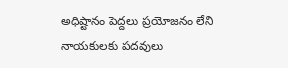అధిష్టానం పెద్దలు ప్రయోజనం లేని నాయకులకు పదవులు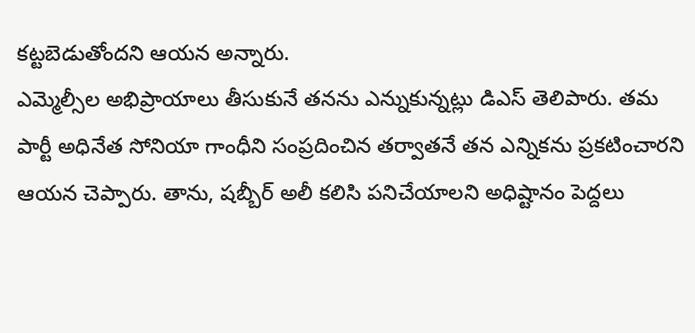కట్టబెడుతోందని ఆయన అన్నారు.
ఎమ్మెల్సీల అభిప్రాయాలు తీసుకునే తనను ఎన్నుకున్నట్లు డిఎస్ తెలిపారు. తమ పార్టీ అధినేత సోనియా గాంధీని సంప్రదించిన తర్వాతనే తన ఎన్నికను ప్రకటించారని ఆయన చెప్పారు. తాను, షబ్బీర్ అలీ కలిసి పనిచేయాలని అధిష్టానం పెద్దలు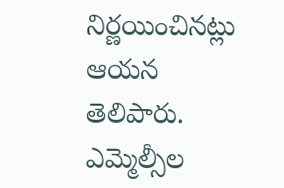నిర్ణయించినట్లు ఆయన తెలిపారు. ఎమ్మెల్సీల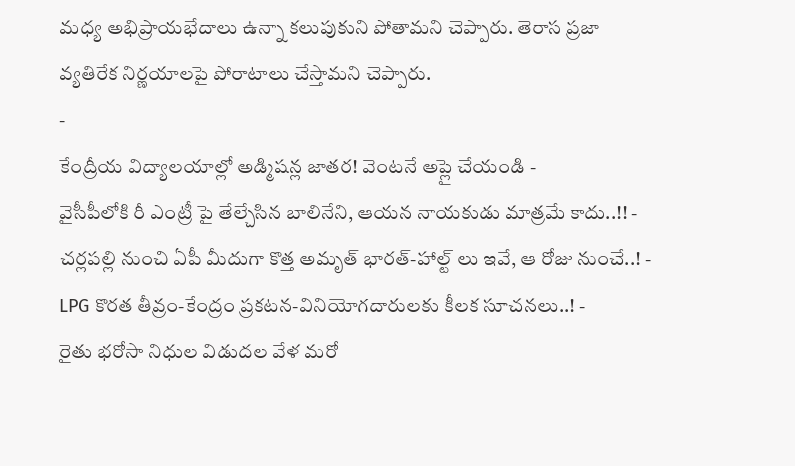మధ్య అభిప్రాయభేదాలు ఉన్నా కలుపుకుని పోతామని చెప్పారు. తెరాస ప్రజా వ్యతిరేక నిర్ణయాలపై పోరాటాలు చేస్తామని చెప్పారు.
-
కేంద్రీయ విద్యాలయాల్లో అడ్మిషన్ల జాతర! వెంటనే అప్లై చేయండి -
వైసీపీలోకి రీ ఎంట్రీ పై తేల్చేసిన బాలినేని, ఆయన నాయకుడు మాత్రమే కాదు..!! -
చర్లపల్లి నుంచి ఏపీ మీదుగా కొత్త అమృత్ భారత్-హాల్ట్ లు ఇవే, ఆ రోజు నుంచే..! -
LPG కొరత తీవ్రం-కేంద్రం ప్రకటన-వినియోగదారులకు కీలక సూచనలు..! -
రైతు భరోసా నిధుల విడుదల వేళ మరో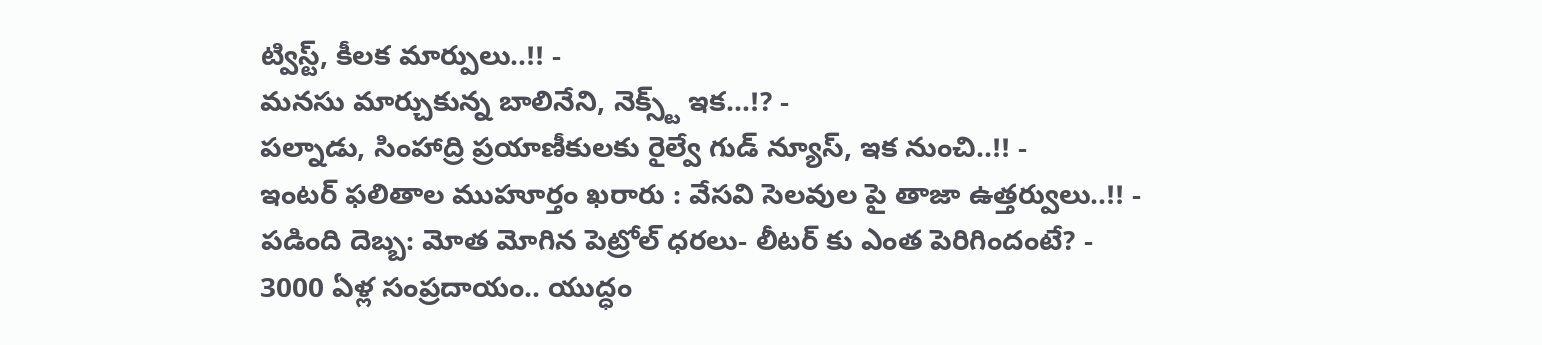ట్విస్ట్, కీలక మార్పులు..!! -
మనసు మార్చుకున్న బాలినేని, నెక్స్ట్ ఇక...!? -
పల్నాడు, సింహాద్రి ప్రయాణీకులకు రైల్వే గుడ్ న్యూస్, ఇక నుంచి..!! -
ఇంటర్ ఫలితాల ముహూర్తం ఖరారు : వేసవి సెలవుల పై తాజా ఉత్తర్వులు..!! -
పడింది దెబ్బ: మోత మోగిన పెట్రోల్ ధరలు- లీటర్ కు ఎంత పెరిగిందంటే? -
3000 ఏళ్ల సంప్రదాయం.. యుద్ధం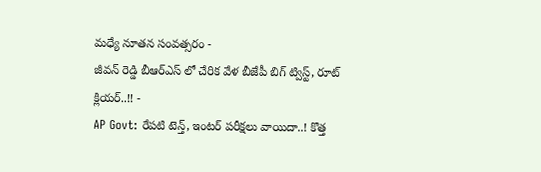మధ్యే నూతన సంవత్సరం -
జీవన్ రెడ్డి బీఆర్ఎస్ లో చేరిక వేళ బీజేపీ బిగ్ ట్విస్ట్, రూట్ క్లియర్..!! -
AP Govt: రేపటి టెన్త్, ఇంటర్ పరీక్షలు వాయిదా..! కొత్త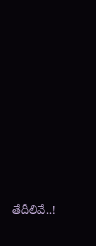తేదీలివే..!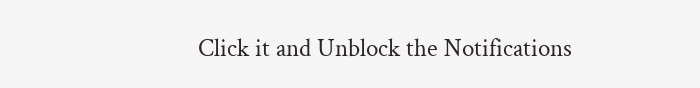Click it and Unblock the Notifications